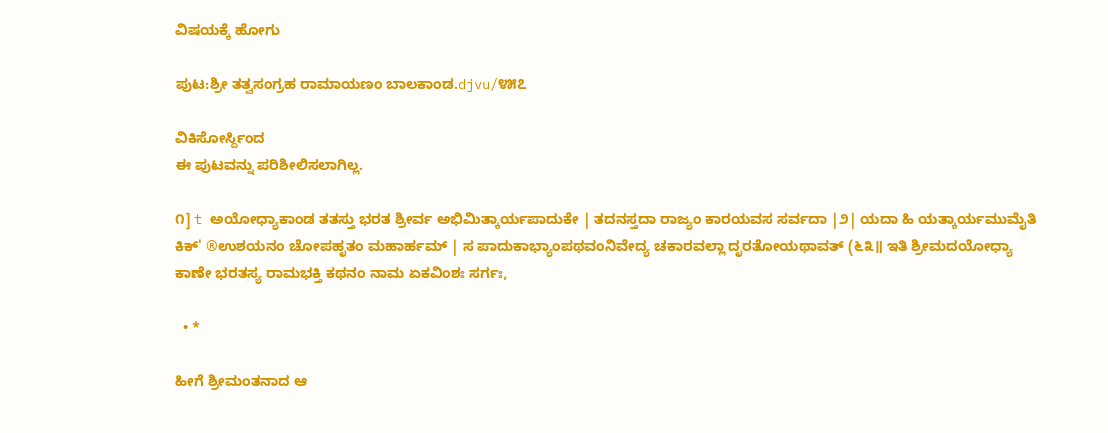ವಿಷಯಕ್ಕೆ ಹೋಗು

ಪುಟ:ಶ್ರೀ ತತ್ವಸಂಗ್ರಹ ರಾಮಾಯಣಂ ಬಾಲಕಾಂಡ.djvu/೪೫೭

ವಿಕಿಸೋರ್ಸ್ದಿಂದ
ಈ ಪುಟವನ್ನು ಪರಿಶೀಲಿಸಲಾಗಿಲ್ಲ.

೧] t ಅಯೋಧ್ಯಾಕಾಂಡ ತತಸ್ತು ಭರತ ಶ್ರೀರ್ವ ಅಭಿಮಿತ್ಕಾರ್ಯಪಾದುಕೇ | ತದನಸ್ತದಾ ರಾಜ್ಯಂ ಕಾರಯವಸ ಸರ್ವದಾ |೨| ಯದಾ ಹಿ ಯತ್ಕಾರ್ಯಮುಮೈತಿ ಕಿಕ್' ®ಉಶಯನಂ ಚೋಪಹೃತಂ ಮಹಾರ್ಹಮ್ | ಸ ಪಾದುಕಾಭ್ಯಾಂಪಥವಂನಿವೇದ್ಯ ಚಕಾರವಲ್ಲಾ ದೃರತೋಯಥಾವತ್ (೬೩॥ ಇತಿ ಶ್ರೀಮದಯೋಧ್ಯಾ ಕಾಣೇ ಭರತಸ್ಯ ರಾಮಭಕ್ತಿ ಕಥನಂ ನಾಮ ಏಕವಿಂಶಃ ಸರ್ಗಃ,

  • *

ಹೀಗೆ ಶ್ರೀಮಂತನಾದ ಆ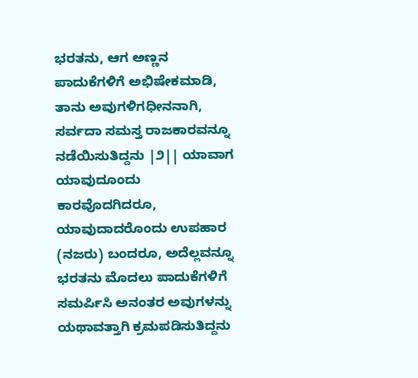ಭರತನು, ಆಗ ಅಣ್ಣನ ಪಾದುಕೆಗಳಿಗೆ ಅಭಿಷೇಕಮಾಡಿ, ತಾನು ಅವುಗಳಿಗಧೀನನಾಗಿ, ಸರ್ವದಾ ಸಮಸ್ತ ರಾಜಕಾರವನ್ನೂ ನಡೆಯಿಸುತಿದ್ದನು |೨|| ಯಾವಾಗ ಯಾವುದೂಂದು ಕಾರವೊದಗಿದರೂ, ಯಾವುದಾದರೊಂದು ಉಪಹಾರ (ನಜರು) ಬಂದರೂ, ಅದೆಲ್ಲವನ್ನೂ ಭರತನು ಮೊದಲು ಪಾದುಕೆಗಳಿಗೆ ಸಮರ್ಪಿಸಿ ಅನಂತರ ಅವುಗಳನ್ನು ಯಥಾವತ್ತಾಗಿ ಕ್ರಮಪಡಿಸುತಿದ್ದನು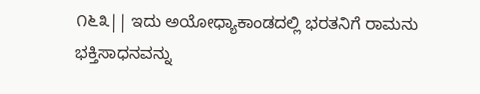೧೬೩|| ಇದು ಅಯೋಧ್ಯಾಕಾಂಡದಲ್ಲಿ ಭರತನಿಗೆ ರಾಮನು ಭಕ್ತಿಸಾಧನವನ್ನು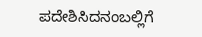ಪದೇಶಿಸಿದನಂಬಲ್ಲಿಗೆ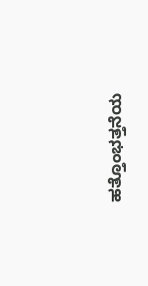ಹತ್ತೊಂಭತ್ತನೆಯ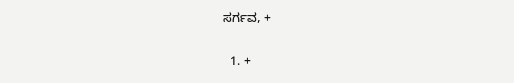ಸರ್ಗವ, +

  1. +